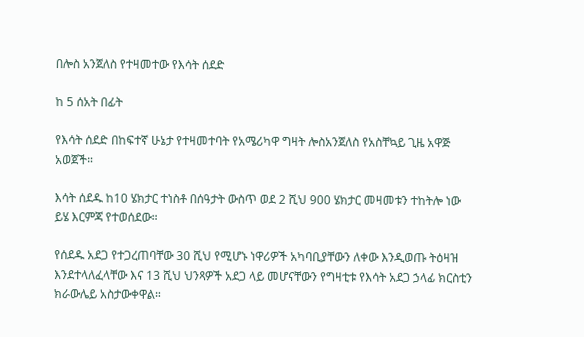በሎስ አንጀለስ የተዛመተው የእሳት ሰደድ

ከ 5 ሰአት በፊት

የእሳት ሰደድ በከፍተኛ ሁኔታ የተዛመተባት የአሜሪካዋ ግዛት ሎስአንጀለስ የአስቸኳይ ጊዜ አዋጅ አወጀች።

እሳት ሰደዱ ከ10 ሄክታር ተነስቶ በሰዓታት ውስጥ ወደ 2 ሺህ 900 ሄክታር መዛመቱን ተከትሎ ነው ይሄ እርምጃ የተወሰደው።

የሰደዱ አደጋ የተጋረጠባቸው 30 ሺህ የሚሆኑ ነዋሪዎች አካባቢያቸውን ለቀው እንዲወጡ ትዕዛዝ እንደተላለፈላቸው እና 13 ሺህ ህንጻዎች አደጋ ላይ መሆናቸውን የግዛቲቱ የእሳት አደጋ ኃላፊ ክርስቲን ክራውሌይ አስታውቀዋል።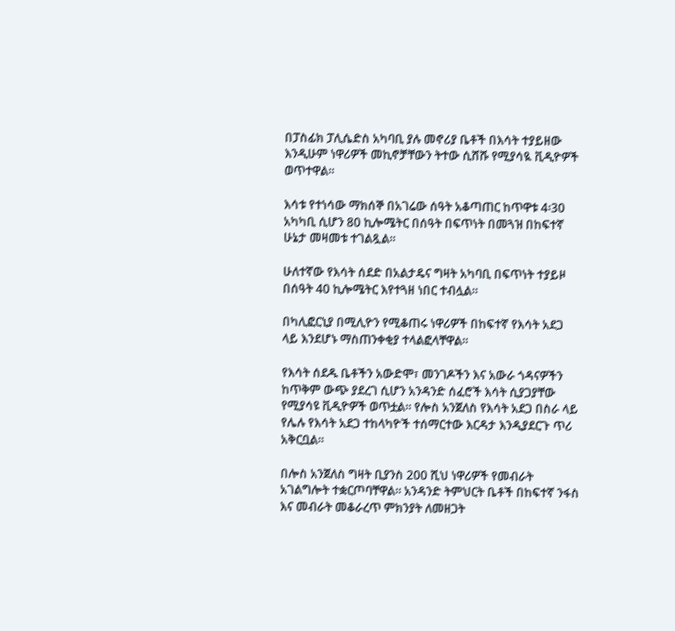በፓስፊክ ፓሊሴድስ አካባቢ ያሉ መኖሪያ ቤቶች በእሳት ተያይዘው እንዲሁም ነዋሪዎች መኪኖቻቸውን ትተው ሲሸሹ የሚያሳዪ ቪዲዮዎች ወጥተዋል።

እሳቱ የተነሳው ማክሰኞ በአገሬው ሰዓት አቆጣጠር ከጥዋቱ 4፡30 አካካቢ ሲሆን 80 ኪሎሜትር በሰዓት በፍጥነት በመጓዝ በከፍተኛ ሁኔታ መዛመቱ ተገልጿል።

ሁለተኛው የእሳት ሰደድ በአልታዴና ግዛት አካባቢ በፍጥነት ተያይዞ በሰዓት 40 ኪሎሜትር እየተጓዘ ነበር ተብሏል።

በካሊፎርኒያ በሚሊዮን የሚቆጠሩ ነዋሪዎች በከፍተኛ የእሳት አደጋ ላይ እንደሆኑ ማስጠንቀቂያ ተላልፎላቸዋል።

የእሳት ሰደዱ ቤቶችን አውድሞ፣ መንገዶችን እና አውራ ጎዳናዎችን ከጥቅም ውጭ ያደረገ ሲሆን አንዳንድ ሰፈሮች እሳት ሲያጋያቸው የሚያሳዩ ቪዲዮዎች ወጥቷል። የሎስ አንጀለስ የእሳት አደጋ በስራ ላይ የሌሉ የእሳት አደጋ ተከላካዮች ተሰማርተው እርዳታ እንዲያደርጉ ጥሪ አቅርቧል።

በሎስ አንጀለስ ግዛት ቢያንስ 200 ሺህ ነዋሪዎች የመብራት አገልግሎት ተቋርጦባቸዋል። አንዳንድ ትምህርት ቤቶች በከፍተኛ ንፋስ እና መብራት መቆራረጥ ምክንያት ለመዘጋት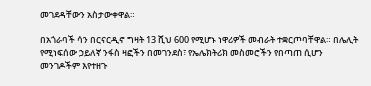መገደዳቸውን አስታውቀዋል።

በአጎራባች ሳን በርናርዲኖ ግዛት 13 ሺህ 600 የሚሆኑ ነዋሪዎች መብራት ተቋርጦባቸዋል። በሌሊት የሚነፍሰው ኃይለኛ ንፋስ ዛፎችን በመገንደስ፣ የኤሌክትሪክ መስመሮችን የበጣጠ ሲሆን መንገዶችም እየተዘጉ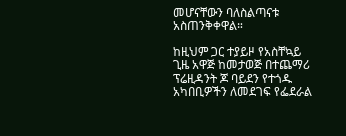መሆናቸውን ባለስልጣናቱ አስጠንቅቀዋል።

ከዚህም ጋር ተያይዞ የአስቸኳይ ጊዜ አዋጅ ከመታወጅ በተጨማሪ ፕሬዚዳንት ጆ ባይደን የተጎዱ አካበቢዎችን ለመደገፍ የፌደራል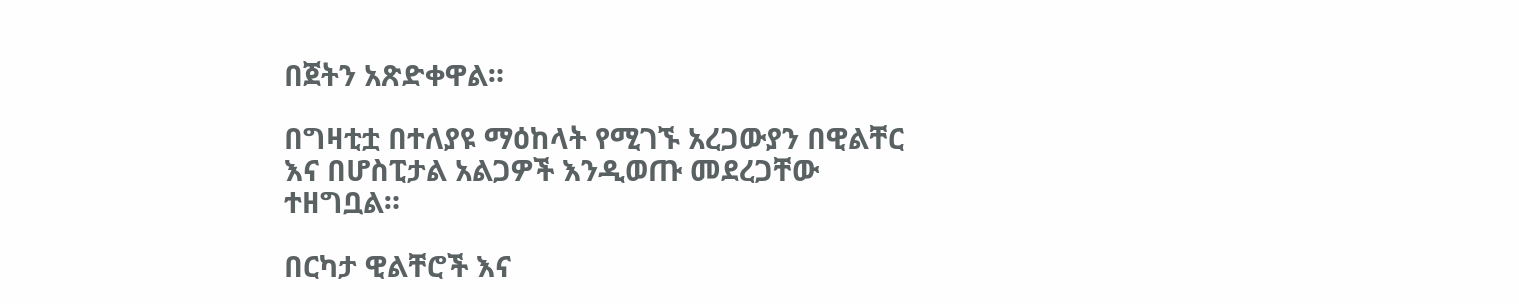በጀትን አጽድቀዋል።

በግዛቲቷ በተለያዩ ማዕከላት የሚገኙ አረጋውያን በዊልቸር እና በሆስፒታል አልጋዎች እንዲወጡ መደረጋቸው ተዘግቧል።

በርካታ ዊልቸሮች እና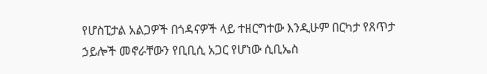የሆስፒታል አልጋዎች በጎዳናዎች ላይ ተዘርግተው እንዲሁም በርካታ የጸጥታ ኃይሎች መኖራቸውን የቢቢሲ አጋር የሆነው ሲቢኤስ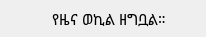የዜና ወኪል ዘግቧል።